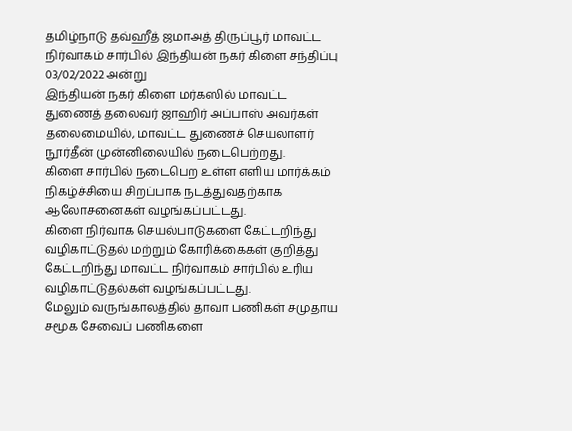தமிழ்நாடு தவ்ஹீத் ஜமாஅத் திருப்பூர் மாவட்ட நிர்வாகம் சார்பில் இந்தியன் நகர் கிளை சந்திப்பு 03/02/2022 அன்று
இந்தியன் நகர் கிளை மர்கஸில் மாவட்ட துணைத் தலைவர் ஜாஹிர் அப்பாஸ் அவர்கள் தலைமையில், மாவட்ட துணைச் செயலாளர் நூர்தீன் முன்னிலையில் நடைபெற்றது.
கிளை சார்பில் நடைபெற உள்ள எளிய மார்க்கம் நிகழ்ச்சியை சிறப்பாக நடத்துவதற்காக ஆலோசனைகள் வழங்கப்பட்டது.
கிளை நிர்வாக செயல்பாடுகளை கேட்டறிந்து வழிகாட்டுதல் மற்றும் கோரிக்கைகள் குறித்து கேட்டறிந்து மாவட்ட நிர்வாகம் சார்பில் உரிய வழிகாட்டுதல்கள் வழங்கப்பட்டது.
மேலும் வருங்காலத்தில் தாவா பணிகள் சமுதாய சமூக சேவைப் பணிகளை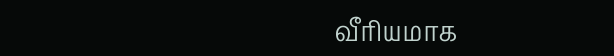வீரியமாக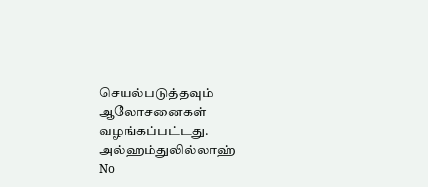செயல்படுத்தவும் ஆலோசனைகள் வழங்கப்பட்டது.
அல்ஹம்துலில்லாஹ்
No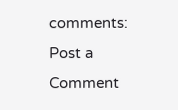comments:
Post a Comment